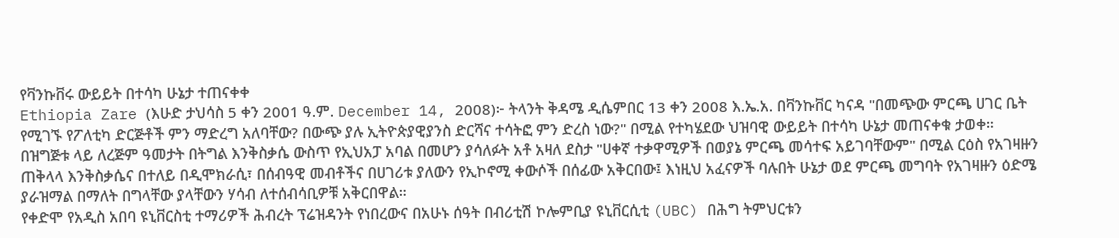የቫንኩቨሩ ውይይት በተሳካ ሁኔታ ተጠናቀቀ
Ethiopia Zare (እሁድ ታህሳስ 5 ቀን 2001 ዓ.ም. December 14, 2008)፦ ትላንት ቅዳሜ ዲሴምበር 13 ቀን 2008 እ.ኤ.አ. በቫንኩቨር ካናዳ "በመጭው ምርጫ ሀገር ቤት የሚገኙ የፖለቲካ ድርጅቶች ምን ማድረግ አለባቸው? በውጭ ያሉ ኢትዮጵያዊያንስ ድርሻና ተሳትፎ ምን ድረስ ነው?" በሚል የተካሄደው ህዝባዊ ውይይት በተሳካ ሁኔታ መጠናቀቁ ታወቀ።
በዝግጅቱ ላይ ለረጅም ዓመታት በትግል እንቅስቃሴ ውስጥ የኢህአፓ አባል በመሆን ያሳለፉት አቶ አዛለ ደስታ "ሀቀኛ ተቃዋሚዎች በወያኔ ምርጫ መሳተፍ አይገባቸውም" በሚል ርዕስ የአገዛዙን ጠቅላላ እንቅስቃሴና በተለይ በዲሞክራሲ፣ በሰብዓዊ መብቶችና በሀገሪቱ ያለውን የኢኮኖሚ ቀውሶች በሰፊው አቅርበው፤ እነዚህ አፈናዎች ባሉበት ሁኔታ ወደ ምርጫ መግባት የአገዛዙን ዕድሜ ያራዝማል በማለት በግላቸው ያላቸውን ሃሳብ ለተሰብሳቢዎቹ አቅርበዋል።
የቀድሞ የአዲስ አበባ ዩኒቨርስቲ ተማሪዎች ሕብረት ፕሬዝዳንት የነበረውና በአሁኑ ሰዓት በብሪቲሽ ኮሎምቢያ ዩኒቨርሲቲ (UBC) በሕግ ትምህርቱን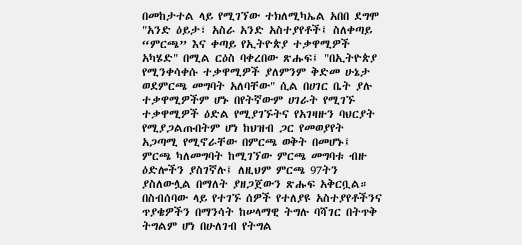በመከታተል ላይ የሚገኘው ተክለሚካኤል አበበ ደግሞ "አንድ ዕይታ፣ አስራ አንድ አስተያየቶች፤ ስለቀጣይ “ምርጫ” እና ቀጣይ የኢትዮጵያ ተቃዋሚዎች አካሄድ" በሚል ርዕስ ባቀረበው ጽሑፍ፤ "በኢትዮጵያ የሚንቀሳቀሱ ተቃዋሚዎች ያለምንም ቅድመ ሁኔታ ወደምርጫ መግባት አለባቸው" ሲል በሀገር ቤት ያሉ ተቃዋሚዎችም ሆኑ በየትኛውም ሀገራት የሚገኙ ተቃዋሚዎች ዕድል የሚያገኙትና የአገዛዙን ባህርያት የሚያጋልጡበትም ሆነ ከህዝብ ጋር የመወያየት አጋጣሚ የሚኖራቸው በምርጫ ወቅት በመሆኑ፤ ምርጫ ካለመግባት ከሚገኘው ምርጫ መግባቱ ብዙ ዕድሎችን ያስገኛሉ፤ ለዚህም ምርጫ 97ትን ያስለውሏል በማለት ያዘጋጀውን ጽሑፍ አቅርቧል።
በስብሰባው ላይ የተገኙ ሰዎች የተለያዩ አስተያየቶችንና ጥያቄዎችን በማንሳት ከሠላማዊ ትግሉ ባሻገር በትጥቅ ትግልም ሆነ በሁለገብ የትግል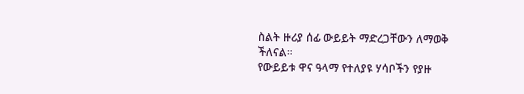ስልት ዙሪያ ሰፊ ውይይት ማድረጋቸውን ለማወቅ ችለናል።
የውይይቱ ዋና ዓላማ የተለያዩ ሃሳቦችን የያዙ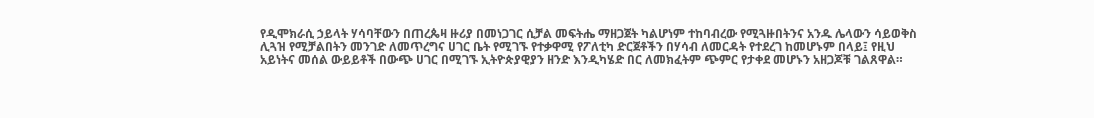የዲሞክራሲ ኃይላት ሃሳባቸውን በጠረጴዛ ዙሪያ በመነጋገር ሲቻል መፍትሔ ማዘጋጀት ካልሆነም ተከባብረው የሚጓዙበትንና አንዱ ሌላውን ሳይወቅስ ሊጓዝ የሚቻልበትን መንገድ ለመጥረግና ሀገር ቤት የሚገኙ የተቃዋሚ የፖለቲካ ድርጀቶችን በሃሳብ ለመርዳት የተደረገ ከመሆኑም በላይ፤ የዚህ አይነትና መሰል ውይይቶች በውጭ ሀገር በሚገኙ ኢትዮጵያዊያን ዘንድ እንዲካሄድ በር ለመክፈትም ጭምር የታቀደ መሆኑን አዘጋጆቹ ገልጸዋል።